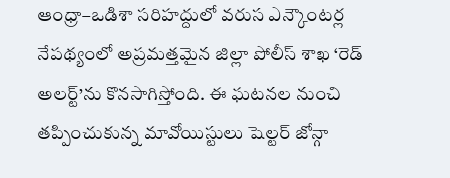ఆంధ్రా–ఒడిశా సరిహద్దులో వరుస ఎన్కౌంటర్ల నేపథ్యంలో అప్రమత్తమైన జిల్లా పోలీస్ శాఖ ‘రెడ్ అలర్ట్’ను కొనసాగిస్తోంది. ఈ ఘటనల నుంచి తప్పించుకున్న మావోయిస్టులు షెల్టర్ జోన్గా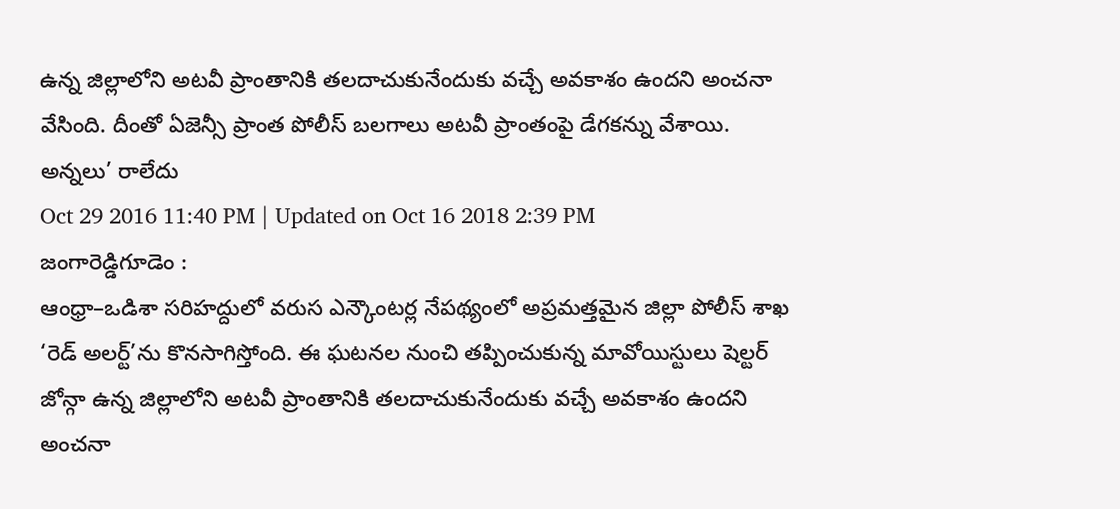ఉన్న జిల్లాలోని అటవీ ప్రాంతానికి తలదాచుకునేందుకు వచ్చే అవకాశం ఉందని అంచనా వేసింది. దీంతో ఏజెన్సీ ప్రాంత పోలీస్ బలగాలు అటవీ ప్రాంతంపై డేగకన్ను వేశాయి.
అన్నలు’ రాలేదు
Oct 29 2016 11:40 PM | Updated on Oct 16 2018 2:39 PM
జంగారెడ్డిగూడెం :
ఆంధ్రా–ఒడిశా సరిహద్దులో వరుస ఎన్కౌంటర్ల నేపథ్యంలో అప్రమత్తమైన జిల్లా పోలీస్ శాఖ ‘రెడ్ అలర్ట్’ను కొనసాగిస్తోంది. ఈ ఘటనల నుంచి తప్పించుకున్న మావోయిస్టులు షెల్టర్ జోన్గా ఉన్న జిల్లాలోని అటవీ ప్రాంతానికి తలదాచుకునేందుకు వచ్చే అవకాశం ఉందని అంచనా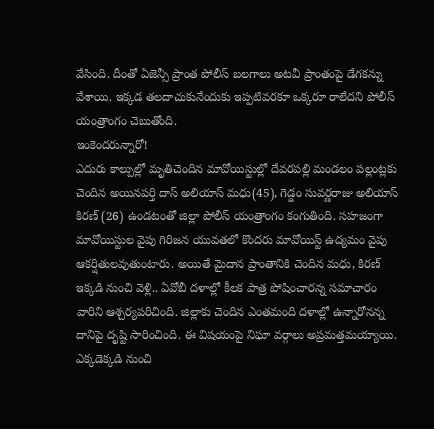వేసింది. దీంతో ఏజెన్సీ ప్రాంత పోలీస్ బలగాలు అటవీ ప్రాంతంపై డేగకన్ను వేశాయి. ఇక్కడ తలదాచుకునేందుకు ఇప్పటివరకూ ఒక్కరూ రాలేదని పోలీస్ యంత్రాంగం చెబుతోంది.
ఇంకెందరున్నారో!
ఎదురు కాల్పుల్లో మృతిచెందిన మావోయిస్టుల్లో దేవరపల్లి మండలం పల్లంట్లకు చెందిన అయినపర్తి దాస్ అలియాస్ మధు(45), గెడ్డం సువర్ణరాజు అలియాస్ కిరణ్ (26) ఉండటంతో జిల్లా పోలీస్ యంత్రాంగం కంగుతింది. సహజంగా మావోయిస్టుల వైపు గిరిజన యువతలో కొందరు మావోయిస్ట్ ఉద్యమం వైపు ఆకర్షితులవుతుంటారు. అయితే మైదాన ప్రాంతానికి చెందిన మధు, కిరణ్ ఇక్కడి నుంచి వెళ్లి.. ఏవోబీ దళాల్లో కీలక పాత్ర పోషించారన్న సమాచారం వారిని ఆశ్చర్యపరిచింది. జిల్లాకు చెందిన ఎంతమంది దళాల్లో ఉన్నారోనన్న దానిపై దృష్టి సారించింది. ఈ విషయంపై నిఘా వర్గాలు అప్రమత్తమయ్యాయి. ఎక్కడెక్కడి నుంచి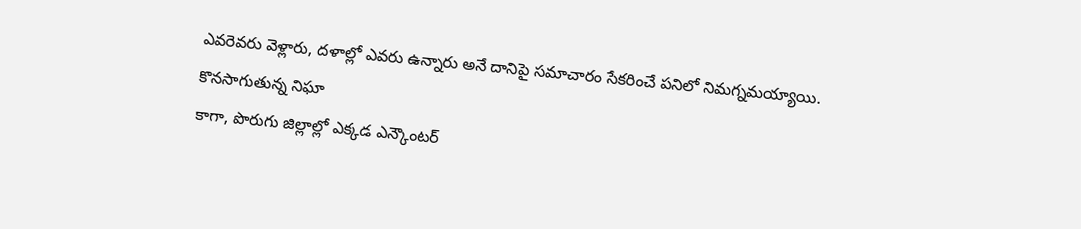ఎవరెవరు వెళ్లారు, దళాల్లో ఎవరు ఉన్నారు అనే దానిపై సమాచారం సేకరించే పనిలో నిమగ్నమయ్యాయి.
కొనసాగుతున్న నిఘా
కాగా, పొరుగు జిల్లాల్లో ఎక్కడ ఎన్కౌంటర్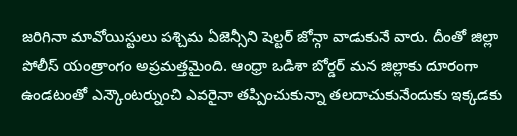జరిగినా మావోయిస్టులు పశ్చిమ ఏజెన్సీని షెల్టర్ జోన్గా వాడుకునే వారు. దీంతో జిల్లా పోలీస్ యంత్రాంగం అప్రమత్తమైంది. ఆంధ్రా ఒడిశా బోర్డర్ మన జిల్లాకు దూరంగా ఉండటంతో ఎన్కౌంటర్నుంచి ఎవరైనా తప్పించుకున్నా తలదాచుకునేందుకు ఇక్కడకు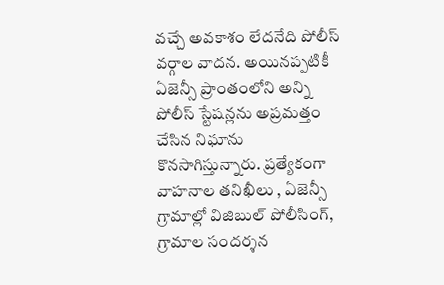వచ్చే అవకాశం లేదనేది పోలీస్ వర్గాల వాదన. అయినప్పటికీ ఏజెన్సీ ప్రాంతంలోని అన్ని పోలీస్ స్టేషన్లను అప్రమత్తం చేసిన నిఘాను కొనసాగిస్తున్నారు. ప్రత్యేకంగా వాహనాల తనిఖీలు , ఏజెన్సీ గ్రామాల్లో విజిబుల్ పోలీసింగ్, గ్రామాల సందర్శన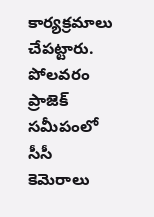కార్యక్రమాలు చేపట్టారు. పోలవరం ప్రాజెక్ సమీపంలో సీసీ కెమెరాలు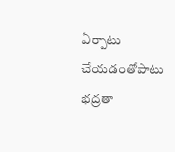ఏర్పాటు చేయడంతోపాటు భద్రతా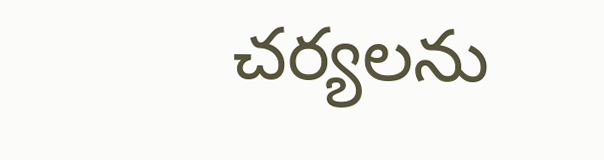చర్యలను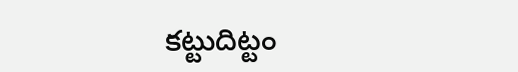కట్టుదిట్టం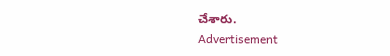చేశారు.
Advertisement